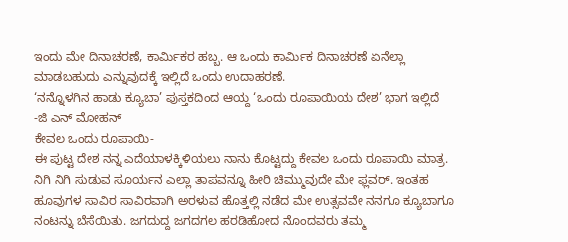ಇಂದು ಮೇ ದಿನಾಚರಣೆ, ಕಾರ್ಮಿಕರ ಹಬ್ಬ. ಆ ಒಂದು ಕಾರ್ಮಿಕ ದಿನಾಚರಣೆ ಏನೆಲ್ಲಾ ಮಾಡಬಹುದು ಎನ್ನುವುದಕ್ಕೆ ಇಲ್ಲಿದೆ ಒಂದು ಉದಾಹರಣೆ.
‘ನನ್ನೊಳಗಿನ ಹಾಡು ಕ್ಯೂಬಾ’ ಪುಸ್ತಕದಿಂದ ಆಯ್ದ ‘ಒಂದು ರೂಪಾಯಿಯ ದೇಶ’ ಭಾಗ ಇಲ್ಲಿದೆ
-ಜಿ ಎನ್ ಮೋಹನ್
ಕೇವಲ ಒಂದು ರೂಪಾಯಿ-
ಈ ಪುಟ್ಟ ದೇಶ ನನ್ನ ಎದೆಯಾಳಕ್ಕಿಳಿಯಲು ನಾನು ಕೊಟ್ಟದ್ದು ಕೇವಲ ಒಂದು ರೂಪಾಯಿ ಮಾತ್ರ.
ನಿಗಿ ನಿಗಿ ಸುಡುವ ಸೂರ್ಯನ ಎಲ್ಲಾ ತಾಪವನ್ನೂ ಹೀರಿ ಚಿಮ್ಮುವುದೇ ಮೇ ಫ್ಲವರ್. ಇಂತಹ ಹೂವುಗಳ ಸಾವಿರ ಸಾವಿರವಾಗಿ ಅರಳುವ ಹೊತ್ತಲ್ಲಿ ನಡೆದ ಮೇ ಉತ್ಸವವೇ ನನಗೂ ಕ್ಯೂಬಾಗೂ ನಂಟನ್ನು ಬೆಸೆಯಿತು. ಜಗದುದ್ದ ಜಗದಗಲ ಹರಡಿಹೋದ ನೊಂದವರು ತಮ್ಮ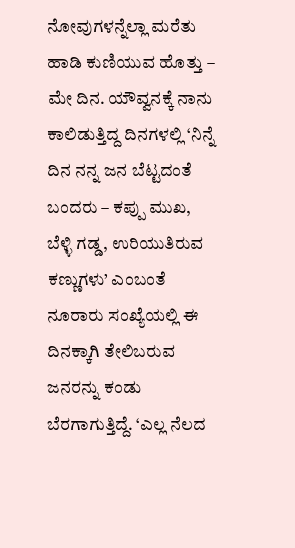ನೋವುಗಳನ್ನೆಲ್ಲಾ ಮರೆತು ಹಾಡಿ ಕುಣಿಯುವ ಹೊತ್ತು – ಮೇ ದಿನ. ಯೌವ್ವನಕ್ಕೆ ನಾನು ಕಾಲಿಡುತ್ತಿದ್ದ ದಿನಗಳಲ್ಲಿ ‘ನಿನ್ನೆ ದಿನ ನನ್ನ ಜನ ಬೆಟ್ಟದಂತೆ ಬಂದರು – ಕಪ್ಪು ಮುಖ, ಬೆಳ್ಳಿ ಗಡ್ಡ, ಉರಿಯುತಿರುವ ಕಣ್ಣುಗಳು’ ಎಂಬಂತೆ ನೂರಾರು ಸಂಖ್ಯೆಯಲ್ಲಿ ಈ ದಿನಕ್ಕಾಗಿ ತೇಲಿಬರುವ ಜನರನ್ನು ಕಂಡು ಬೆರಗಾಗುತ್ತಿದ್ದೆ. ‘ಎಲ್ಲ ನೆಲದ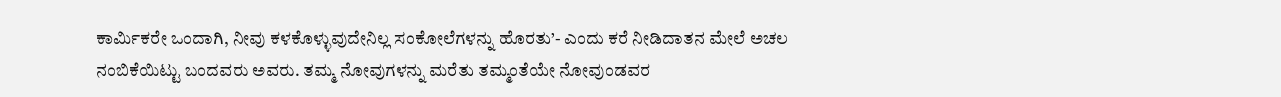ಕಾರ್ಮಿಕರೇ ಒಂದಾಗಿ, ನೀವು ಕಳಕೊಳ್ಳುವುದೇನಿಲ್ಲ ಸಂಕೋಲೆಗಳನ್ನು ಹೊರತು’- ಎಂದು ಕರೆ ನೀಡಿದಾತನ ಮೇಲೆ ಅಚಲ ನಂಬಿಕೆಯಿಟ್ಟು ಬಂದವರು ಅವರು. ತಮ್ಮ ನೋವುಗಳನ್ನು ಮರೆತು ತಮ್ಮಂತೆಯೇ ನೋವುಂಡವರ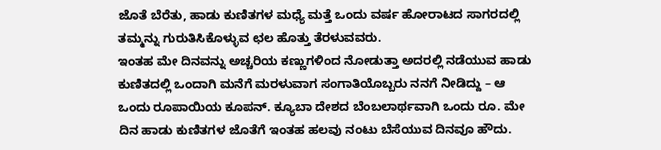ಜೊತೆ ಬೆರೆತು, ಹಾಡು ಕುಣಿತಗಳ ಮಧ್ಯೆ ಮತ್ತೆ ಒಂದು ವರ್ಷ ಹೋರಾಟದ ಸಾಗರದಲ್ಲಿ ತಮ್ಮನ್ನು ಗುರುತಿಸಿಕೊಳ್ಳುವ ಛಲ ಹೊತ್ತು ತೆರಳುವವರು.
ಇಂತಹ ಮೇ ದಿನವನ್ನು ಅಚ್ಚರಿಯ ಕಣ್ಣುಗಳಿಂದ ನೋಡುತ್ತಾ ಅದರಲ್ಲಿ ನಡೆಯುವ ಹಾಡು ಕುಣಿತದಲ್ಲಿ ಒಂದಾಗಿ ಮನೆಗೆ ಮರಳುವಾಗ ಸಂಗಾತಿಯೊಬ್ಬರು ನನಗೆ ನೀಡಿದ್ದು – ಆ ಒಂದು ರೂಪಾಯಿಯ ಕೂಪನ್. ಕ್ಯೂಬಾ ದೇಶದ ಬೆಂಬಲಾರ್ಥವಾಗಿ ಒಂದು ರೂ. ಮೇ ದಿನ ಹಾಡು ಕುಣಿತಗಳ ಜೊತೆಗೆ ಇಂತಹ ಹಲವು ನಂಟು ಬೆಸೆಯುವ ದಿನವೂ ಹೌದು.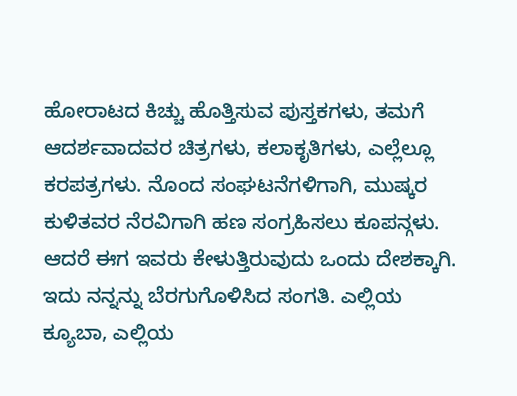ಹೋರಾಟದ ಕಿಚ್ಚು ಹೊತ್ತಿಸುವ ಪುಸ್ತಕಗಳು, ತಮಗೆ ಆದರ್ಶವಾದವರ ಚಿತ್ರಗಳು, ಕಲಾಕೃತಿಗಳು, ಎಲ್ಲೆಲ್ಲೂ ಕರಪತ್ರಗಳು. ನೊಂದ ಸಂಘಟನೆಗಳಿಗಾಗಿ, ಮುಷ್ಕರ ಕುಳಿತವರ ನೆರವಿಗಾಗಿ ಹಣ ಸಂಗ್ರಹಿಸಲು ಕೂಪನ್ಗಳು.
ಆದರೆ ಈಗ ಇವರು ಕೇಳುತ್ತಿರುವುದು ಒಂದು ದೇಶಕ್ಕಾಗಿ. ಇದು ನನ್ನನ್ನು ಬೆರಗುಗೊಳಿಸಿದ ಸಂಗತಿ. ಎಲ್ಲಿಯ ಕ್ಯೂಬಾ, ಎಲ್ಲಿಯ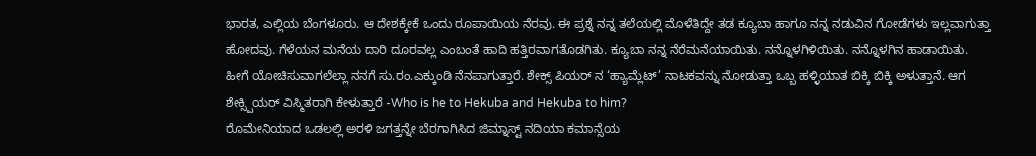ಭಾರತ, ಎಲ್ಲಿಯ ಬೆಂಗಳೂರು. ಆ ದೇಶಕ್ಕೇಕೆ ಒಂದು ರೂಪಾಯಿಯ ನೆರವು. ಈ ಪ್ರಶ್ನೆ ನನ್ನ ತಲೆಯಲ್ಲಿ ಮೊಳೆತಿದ್ದೇ ತಡ ಕ್ಯೂಬಾ ಹಾಗೂ ನನ್ನ ನಡುವಿನ ಗೋಡೆಗಳು ಇಲ್ಲವಾಗುತ್ತಾ ಹೋದವು. ಗೆಳೆಯನ ಮನೆಯ ದಾರಿ ದೂರವಲ್ಲ ಎಂಬಂತೆ ಹಾದಿ ಹತ್ತಿರವಾಗತೊಡಗಿತು. ಕ್ಯೂಬಾ ನನ್ನ ನೆರೆಮನೆಯಾಯಿತು. ನನ್ನೊಳಗಿಳಿಯಿತು. ನನ್ನೊಳಗಿನ ಹಾಡಾಯಿತು.
ಹೀಗೆ ಯೋಚಿಸುವಾಗಲೆಲ್ಲಾ ನನಗೆ ಸು.ರಂ.ಎಕ್ಕುಂಡಿ ನೆನಪಾಗುತ್ತಾರೆ. ಶೇಕ್ಸ್ ಪಿಯರ್ ನ ‘ಹ್ಯಾಮ್ಲೆಟ್’ ನಾಟಕವನ್ನು ನೋಡುತ್ತಾ ಒಬ್ಬ ಹಳ್ಳಿಯಾತ ಬಿಕ್ಕಿ ಬಿಕ್ಕಿ ಅಳುತ್ತಾನೆ. ಆಗ ಶೇಕ್ಸ್ಪಿಯರ್ ವಿಸ್ಮಿತರಾಗಿ ಕೇಳುತ್ತಾರೆ -Who is he to Hekuba and Hekuba to him?
ರೊಮೇನಿಯಾದ ಒಡಲಲ್ಲಿ ಅರಳಿ ಜಗತ್ತನ್ನೇ ಬೆರಗಾಗಿಸಿದ ಜಿಮ್ನಾಸ್ಟ್ ನದಿಯಾ ಕಮಾನ್ಸೆಯ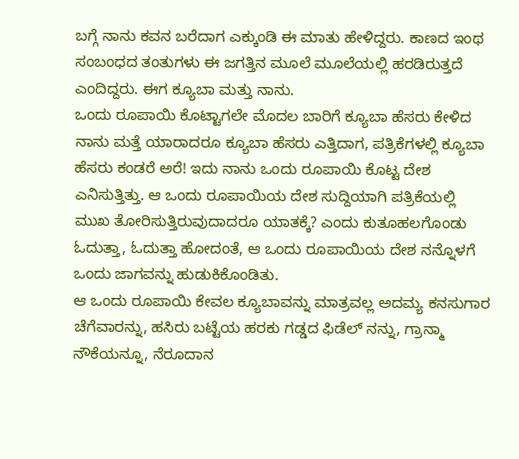ಬಗ್ಗೆ ನಾನು ಕವನ ಬರೆದಾಗ ಎಕ್ಕುಂಡಿ ಈ ಮಾತು ಹೇಳಿದ್ದರು. ಕಾಣದ ಇಂಥ ಸಂಬಂಧದ ತಂತುಗಳು ಈ ಜಗತ್ತಿನ ಮೂಲೆ ಮೂಲೆಯಲ್ಲಿ ಹರಡಿರುತ್ತದೆ ಎಂದಿದ್ದರು. ಈಗ ಕ್ಯೂಬಾ ಮತ್ತು ನಾನು.
ಒಂದು ರೂಪಾಯಿ ಕೊಟ್ಟಾಗಲೇ ಮೊದಲ ಬಾರಿಗೆ ಕ್ಯೂಬಾ ಹೆಸರು ಕೇಳಿದ ನಾನು ಮತ್ತೆ ಯಾರಾದರೂ ಕ್ಯೂಬಾ ಹೆಸರು ಎತ್ತಿದಾಗ, ಪತ್ರಿಕೆಗಳಲ್ಲಿ ಕ್ಯೂಬಾ ಹೆಸರು ಕಂಡರೆ ಅರೆ! ಇದು ನಾನು ಒಂದು ರೂಪಾಯಿ ಕೊಟ್ಟ ದೇಶ ಎನಿಸುತ್ತಿತ್ತು. ಆ ಒಂದು ರೂಪಾಯಿಯ ದೇಶ ಸುದ್ದಿಯಾಗಿ ಪತ್ರಿಕೆಯಲ್ಲಿ ಮುಖ ತೋರಿಸುತ್ತಿರುವುದಾದರೂ ಯಾತಕ್ಕೆ? ಎಂದು ಕುತೂಹಲಗೊಂಡು ಓದುತ್ತಾ, ಓದುತ್ತಾ ಹೋದಂತೆ, ಆ ಒಂದು ರೂಪಾಯಿಯ ದೇಶ ನನ್ನೊಳಗೆ ಒಂದು ಜಾಗವನ್ನು ಹುಡುಕಿಕೊಂಡಿತು.
ಆ ಒಂದು ರೂಪಾಯಿ ಕೇವಲ ಕ್ಯೂಬಾವನ್ನು ಮಾತ್ರವಲ್ಲ ಅದಮ್ಯ ಕನಸುಗಾರ ಚೆಗೆವಾರನ್ನು, ಹಸಿರು ಬಟ್ಟೆಯ ಹರಕು ಗಡ್ಡದ ಫಿಡೆಲ್ ನನ್ನು, ಗ್ರಾನ್ಮಾ ನೌಕೆಯನ್ನೂ, ನೆರೂದಾನ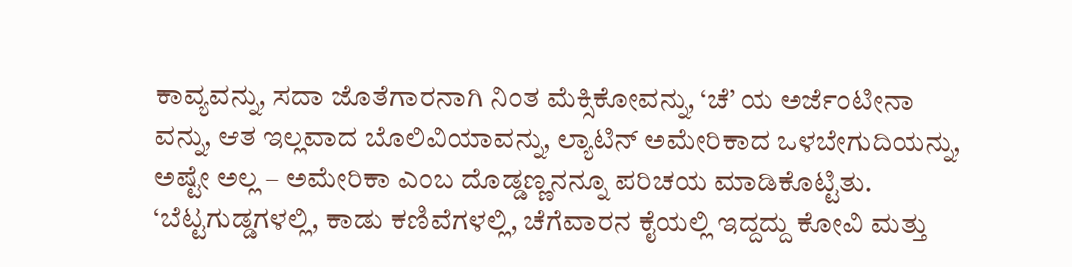ಕಾವ್ಯವನ್ನು, ಸದಾ ಜೊತೆಗಾರನಾಗಿ ನಿಂತ ಮೆಕ್ಸಿಕೋವನ್ನು, ‘ಚೆ’ ಯ ಅರ್ಜೆಂಟೀನಾ ವನ್ನು, ಆತ ಇಲ್ಲವಾದ ಬೊಲಿವಿಯಾವನ್ನು, ಲ್ಯಾಟಿನ್ ಅಮೇರಿಕಾದ ಒಳಬೇಗುದಿಯನ್ನು, ಅಷ್ಟೇ ಅಲ್ಲ – ಅಮೇರಿಕಾ ಎಂಬ ದೊಡ್ಡಣ್ಣನನ್ನೂ ಪರಿಚಯ ಮಾಡಿಕೊಟ್ಟಿತು.
‘ಬೆಟ್ಟಗುಡ್ಡಗಳಲ್ಲಿ, ಕಾಡು ಕಣಿವೆಗಳಲ್ಲಿ, ಚೆಗೆವಾರನ ಕೈಯಲ್ಲಿ ಇದ್ದದ್ದು ಕೋವಿ ಮತ್ತು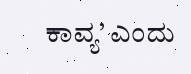ಕಾವ್ಯ’ ಎಂದು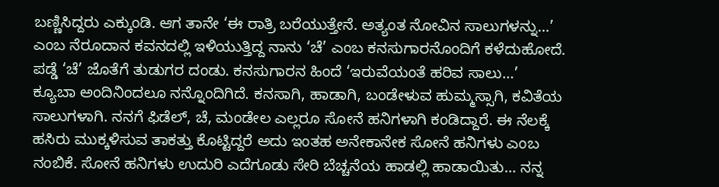ಬಣ್ಣಿಸಿದ್ದರು ಎಕ್ಕುಂಡಿ. ಆಗ ತಾನೇ ‘ಈ ರಾತ್ರಿ ಬರೆಯುತ್ತೇನೆ. ಅತ್ಯಂತ ನೋವಿನ ಸಾಲುಗಳನ್ನು…’ ಎಂಬ ನೆರೂದಾನ ಕವನದಲ್ಲಿ ಇಳಿಯುತ್ತಿದ್ದ ನಾನು ‘ಚೆ’ ಎಂಬ ಕನಸುಗಾರನೊಂದಿಗೆ ಕಳೆದುಹೋದೆ. ಪಡ್ಡೆ ‘ಚೆ’ ಜೊತೆಗೆ ತುಡುಗರ ದಂಡು. ಕನಸುಗಾರನ ಹಿಂದೆ ‘ಇರುವೆಯಂತೆ ಹರಿವ ಸಾಲು…’
ಕ್ಯೂಬಾ ಅಂದಿನಿಂದಲೂ ನನ್ನೊಂದಿಗಿದೆ. ಕನಸಾಗಿ, ಹಾಡಾಗಿ, ಬಂಡೇಳುವ ಹುಮ್ಮಸ್ಸಾಗಿ, ಕವಿತೆಯ ಸಾಲುಗಳಾಗಿ. ನನಗೆ ಫಿಡೆಲ್, ಚೆ, ಮಂಡೇಲ ಎಲ್ಲರೂ ಸೋನೆ ಹನಿಗಳಾಗಿ ಕಂಡಿದ್ದಾರೆ. ಈ ನೆಲಕ್ಕೆ ಹಸಿರು ಮುಕ್ಕಳಿಸುವ ತಾಕತ್ತು ಕೊಟ್ಟಿದ್ದರೆ ಅದು ಇಂತಹ ಅನೇಕಾನೇಕ ಸೋನೆ ಹನಿಗಳು ಎಂಬ ನಂಬಿಕೆ. ಸೋನೆ ಹನಿಗಳು ಉದುರಿ ಎದೆಗೂಡು ಸೇರಿ ಬೆಚ್ಚನೆಯ ಹಾಡಲ್ಲಿ ಹಾಡಾಯಿತು… ನನ್ನ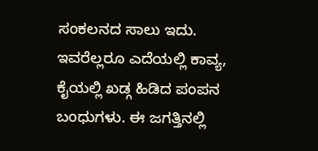ಸಂಕಲನದ ಸಾಲು ಇದು. ಇವರೆಲ್ಲರೂ ಎದೆಯಲ್ಲಿ ಕಾವ್ಯ, ಕೈಯಲ್ಲಿ ಖಡ್ಗ ಹಿಡಿದ ಪಂಪನ ಬಂಧುಗಳು. ಈ ಜಗತ್ತಿನಲ್ಲಿ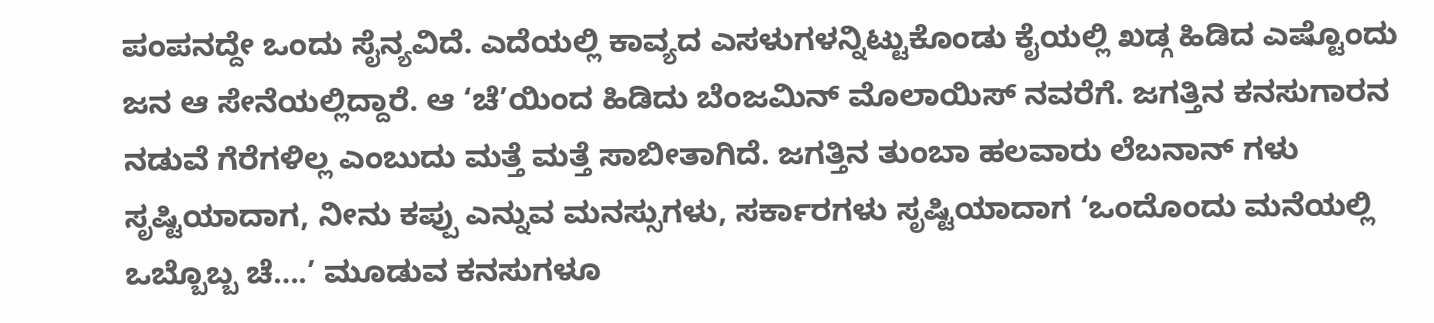ಪಂಪನದ್ದೇ ಒಂದು ಸೈನ್ಯವಿದೆ. ಎದೆಯಲ್ಲಿ ಕಾವ್ಯದ ಎಸಳುಗಳನ್ನಿಟ್ಟುಕೊಂಡು ಕೈಯಲ್ಲಿ ಖಡ್ಗ ಹಿಡಿದ ಎಷ್ಟೊಂದು ಜನ ಆ ಸೇನೆಯಲ್ಲಿದ್ದಾರೆ. ಆ ‘ಚೆ’ಯಿಂದ ಹಿಡಿದು ಬೆಂಜಮಿನ್ ಮೊಲಾಯಿಸ್ ನವರೆಗೆ. ಜಗತ್ತಿನ ಕನಸುಗಾರನ ನಡುವೆ ಗೆರೆಗಳಿಲ್ಲ ಎಂಬುದು ಮತ್ತೆ ಮತ್ತೆ ಸಾಬೀತಾಗಿದೆ. ಜಗತ್ತಿನ ತುಂಬಾ ಹಲವಾರು ಲೆಬನಾನ್ ಗಳು ಸೃಷ್ಟಿಯಾದಾಗ, ನೀನು ಕಪ್ಪು ಎನ್ನುವ ಮನಸ್ಸುಗಳು, ಸರ್ಕಾರಗಳು ಸೃಷ್ಟಿಯಾದಾಗ ‘ಒಂದೊಂದು ಮನೆಯಲ್ಲಿ ಒಬ್ಬೊಬ್ಬ ಚೆ….’ ಮೂಡುವ ಕನಸುಗಳೂ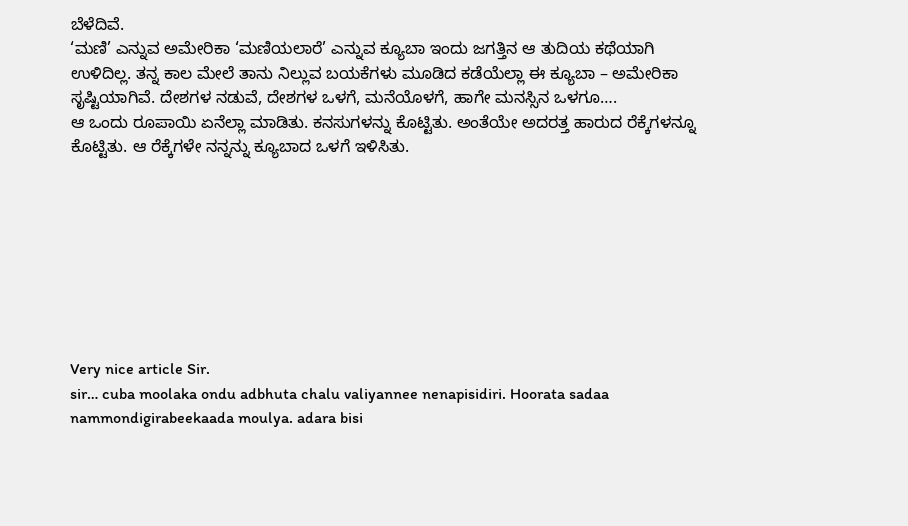ಬೆಳೆದಿವೆ.
‘ಮಣಿ’ ಎನ್ನುವ ಅಮೇರಿಕಾ ‘ಮಣಿಯಲಾರೆ’ ಎನ್ನುವ ಕ್ಯೂಬಾ ಇಂದು ಜಗತ್ತಿನ ಆ ತುದಿಯ ಕಥೆಯಾಗಿ ಉಳಿದಿಲ್ಲ. ತನ್ನ ಕಾಲ ಮೇಲೆ ತಾನು ನಿಲ್ಲುವ ಬಯಕೆಗಳು ಮೂಡಿದ ಕಡೆಯೆಲ್ಲಾ ಈ ಕ್ಯೂಬಾ – ಅಮೇರಿಕಾ ಸೃಷ್ಟಿಯಾಗಿವೆ. ದೇಶಗಳ ನಡುವೆ, ದೇಶಗಳ ಒಳಗೆ, ಮನೆಯೊಳಗೆ, ಹಾಗೇ ಮನಸ್ಸಿನ ಒಳಗೂ….
ಆ ಒಂದು ರೂಪಾಯಿ ಏನೆಲ್ಲಾ ಮಾಡಿತು. ಕನಸುಗಳನ್ನು ಕೊಟ್ಟಿತು. ಅಂತೆಯೇ ಅದರತ್ತ ಹಾರುದ ರೆಕ್ಕೆಗಳನ್ನೂ ಕೊಟ್ಟಿತು. ಆ ರೆಕ್ಕೆಗಳೇ ನನ್ನನ್ನು ಕ್ಯೂಬಾದ ಒಳಗೆ ಇಳಿಸಿತು.








Very nice article Sir.
sir… cuba moolaka ondu adbhuta chalu valiyannee nenapisidiri. Hoorata sadaa
nammondigirabeekaada moulya. adara bisi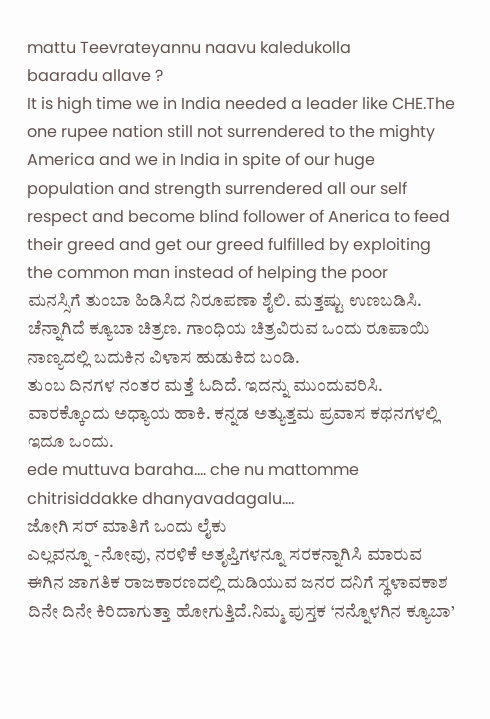mattu Teevrateyannu naavu kaledukolla
baaradu allave ?
It is high time we in India needed a leader like CHE.The one rupee nation still not surrendered to the mighty America and we in India in spite of our huge population and strength surrendered all our self respect and become blind follower of Anerica to feed their greed and get our greed fulfilled by exploiting the common man instead of helping the poor
ಮನಸ್ಸಿಗೆ ತುಂಬಾ ಹಿಡಿಸಿದ ನಿರೂಪಣಾ ಶೈಲಿ. ಮತ್ತಷ್ಟು ಉಣಬಡಿಸಿ. ಚೆನ್ನಾಗಿದೆ ಕ್ಯೂಬಾ ಚಿತ್ರಣ. ಗಾಂಧಿಯ ಚಿತ್ರವಿರುವ ಒಂದು ರೂಪಾಯಿ ನಾಣ್ಯದಲ್ಲಿ ಬದುಕಿನ ವಿಳಾಸ ಹುಡುಕಿದ ಬಂಡಿ.
ತುಂಬ ದಿನಗಳ ನಂತರ ಮತ್ತೆ ಓದಿದೆ. ಇದನ್ನು ಮುಂದುವರಿಸಿ. ವಾರಕ್ಕೊಂದು ಅಧ್ಯಾಯ ಹಾಕಿ. ಕನ್ನಡ ಅತ್ಯುತ್ತಮ ಪ್ರವಾಸ ಕಥನಗಳಲ್ಲಿ ಇದೂ ಒಂದು.
ede muttuva baraha…. che nu mattomme chitrisiddakke dhanyavadagalu….
ಜೋಗಿ ಸರ್ ಮಾತಿಗೆ ಒಂದು ಲೈಕು
ಎಲ್ಲವನ್ನೂ -ನೋವು, ನರಳಿಕೆ ಅತೃಪ್ತಿಗಳನ್ನೂ ಸರಕನ್ನಾಗಿಸಿ ಮಾರುವ ಈಗಿನ ಜಾಗತಿಕ ರಾಜಕಾರಣದಲ್ಲಿ ದುಡಿಯುವ ಜನರ ದನಿಗೆ ಸ್ಥಳಾವಕಾಶ ದಿನೇ ದಿನೇ ಕಿರಿದಾಗುತ್ತಾ ಹೋಗುತ್ತಿದೆ.ನಿಮ್ಮ ಪುಸ್ತಕ ‘ನನ್ನೊಳಗಿನ ಕ್ಯೂಬಾ’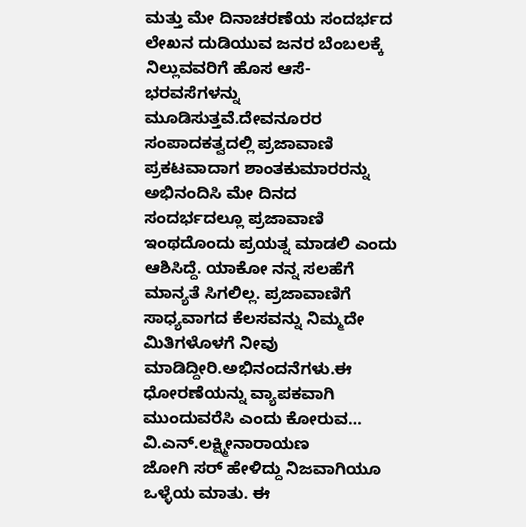ಮತ್ತು ಮೇ ದಿನಾಚರಣೆಯ ಸಂದರ್ಭದ ಲೇಖನ ದುಡಿಯುವ ಜನರ ಬೆಂಬಲಕ್ಕೆ ನಿಲ್ಲುವವರಿಗೆ ಹೊಸ ಆಸೆ-ಭರವಸೆಗಳನ್ನು ಮೂಡಿಸುತ್ತವೆ.ದೇವನೂರರ ಸಂಪಾದಕತ್ವದಲ್ಲಿ ಪ್ರಜಾವಾಣಿ ಪ್ರಕಟವಾದಾಗ ಶಾಂತಕುಮಾರರನ್ನು ಅಭಿನಂದಿಸಿ ಮೇ ದಿನದ ಸಂದರ್ಭದಲ್ಲೂ ಪ್ರಜಾವಾಣಿ ಇಂಥದೊಂದು ಪ್ರಯತ್ನ ಮಾಡಲಿ ಎಂದು ಆಶಿಸಿದ್ದೆ. ಯಾಕೋ ನನ್ನ ಸಲಹೆಗೆ ಮಾನ್ಯತೆ ಸಿಗಲಿಲ್ಲ. ಪ್ರಜಾವಾಣಿಗೆ ಸಾಧ್ಯವಾಗದ ಕೆಲಸವನ್ನು ನಿಮ್ಮದೇ ಮಿತಿಗಳೊಳಗೆ ನೀವು ಮಾಡಿದ್ದೀರಿ.ಅಭಿನಂದನೆಗಳು.ಈ ಧೋರಣೆಯನ್ನು ವ್ಯಾಪಕವಾಗಿ ಮುಂದುವರೆಸಿ ಎಂದು ಕೋರುವ…
ವಿ.ಎನ್.ಲಕ್ಷ್ಮೀನಾರಾಯಣ
ಜೋಗಿ ಸರ್ ಹೇಳಿದ್ದು ನಿಜವಾಗಿಯೂ ಒಳ್ಳೆಯ ಮಾತು. ಈ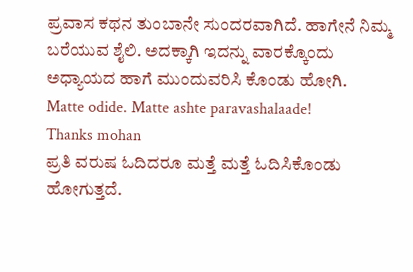ಪ್ರವಾಸ ಕಥನ ತುಂಬಾನೇ ಸುಂದರವಾಗಿದೆ. ಹಾಗೇನೆ ನಿಮ್ಮ ಬರೆಯುವ ಶೈಲಿ. ಅದಕ್ಕಾಗಿ ಇದನ್ನು ವಾರಕ್ಕೊಂದು ಅಧ್ಯಾಯದ ಹಾಗೆ ಮುಂದುವರಿಸಿ ಕೊಂಡು ಹೋಗಿ.
Matte odide. Matte ashte paravashalaade!
Thanks mohan
ಪ್ರತಿ ವರುಷ ಓದಿದರೂ ಮತ್ತೆ ಮತ್ತೆ ಓದಿಸಿಕೊಂಡು ಹೋಗುತ್ತದೆ.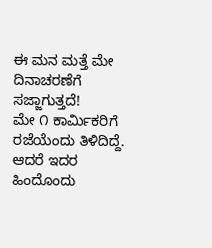ಈ ಮನ ಮತ್ತೆ ಮೇ ದಿನಾಚರಣೆಗೆ ಸಜ್ಜಾಗುತ್ತದೆ!
ಮೇ ೧ ಕಾರ್ಮಿಕರಿಗೆ ರಜೆಯೆಂದು ತಿಳಿದಿದ್ದೆ. ಆದರೆ ಇದರ ಹಿಂದೊಂದು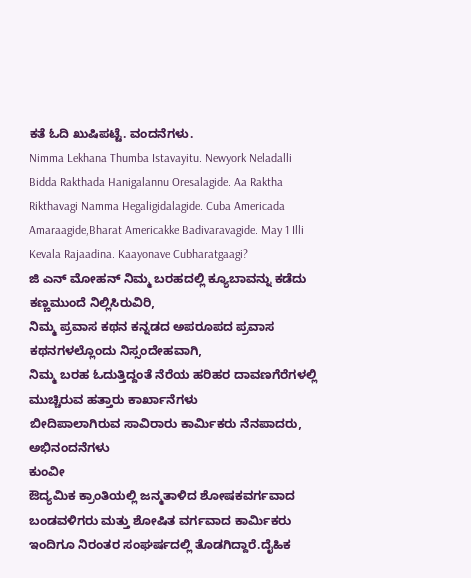ಕತೆ ಓದಿ ಖುಷಿಪಟ್ಟೆ. ವಂದನೆಗಳು.
Nimma Lekhana Thumba Istavayitu. Newyork Neladalli Bidda Rakthada Hanigalannu Oresalagide. Aa Raktha Rikthavagi Namma Hegaligidalagide. Cuba Americada Amaraagide,Bharat Americakke Badivaravagide. May 1 Illi Kevala Rajaadina. Kaayonave Cubharatgaagi?
ಜಿ ಎನ್ ಮೋಹನ್ ನಿಮ್ಮ ಬರಹದಲ್ಲಿ ಕ್ಯೂಬಾವನ್ನು ಕಡೆದು ಕಣ್ಣಮುಂದೆ ನಿಲ್ಲಿಸಿರುವಿರಿ,
ನಿಮ್ಮ ಪ್ರವಾಸ ಕಥನ ಕನ್ನಡದ ಅಪರೂಪದ ಪ್ರವಾಸ ಕಥನಗಳಲ್ಲೊಂದು ನಿಸ್ಸಂದೇಹವಾಗಿ,
ನಿಮ್ಮ ಬರಹ ಓದುತ್ತಿದ್ದಂತೆ ನೆರೆಯ ಹರಿಹರ ದಾವಣಗೆರೆಗಳಲ್ಲಿ ಮುಚ್ಚಿರುವ ಹತ್ತಾರು ಕಾರ್ಖಾನೆಗಳು
ಬೀದಿಪಾಲಾಗಿರುವ ಸಾವಿರಾರು ಕಾರ್ಮಿಕರು ನೆನಪಾದರು, ಅಭಿನಂದನೆಗಳು
ಕುಂವೀ
ಔದ್ಯಮಿಕ ಕ್ರಾಂತಿಯಲ್ಲಿ ಜನ್ಮತಾಳಿದ ಶೋಷಕವರ್ಗವಾದ ಬಂಡವಳಿಗರು ಮತ್ತು ಶೋಷಿತ ವರ್ಗವಾದ ಕಾರ್ಮಿಕರು ಇಂದಿಗೂ ನಿರಂತರ ಸಂಘರ್ಷದಲ್ಲಿ ತೊಡಗಿದ್ದಾರೆ.ದೈಹಿಕ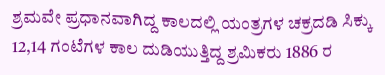ಶ್ರಮವೇ ಪ್ರಧಾನವಾಗಿದ್ದ ಕಾಲದಲ್ಲಿ ಯಂತ್ರಗಳ ಚಕ್ರದಡಿ ಸಿಕ್ಕು 12,14 ಗಂಟೆಗಳ ಕಾಲ ದುಡಿಯುತ್ತಿದ್ದ ಶ್ರಮಿಕರು 1886 ರ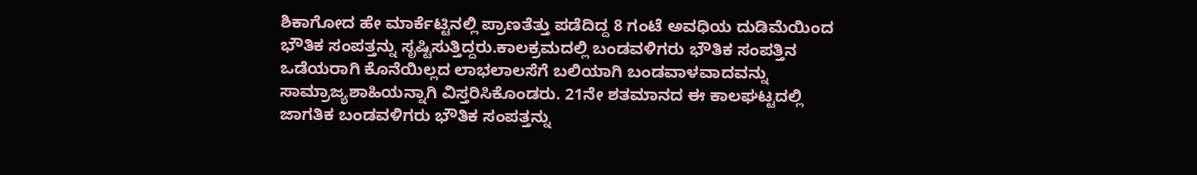ಶಿಕಾಗೋದ ಹೇ ಮಾರ್ಕೆಟ್ಟಿನಲ್ಲಿ ಪ್ರಾಣತೆತ್ತು ಪಡೆದಿದ್ದ 8 ಗಂಟೆ ಅವಧಿಯ ದುಡಿಮೆಯಿಂದ ಭೌತಿಕ ಸಂಪತ್ತನ್ನು ಸೃಷ್ಟಿಸುತ್ತಿದ್ದರು.ಕಾಲಕ್ರಮದಲ್ಲಿ ಬಂಡವಳಿಗರು ಭೌತಿಕ ಸಂಪತ್ತಿನ ಒಡೆಯರಾಗಿ ಕೊನೆಯಿಲ್ಲದ ಲಾಭಲಾಲಸೆಗೆ ಬಲಿಯಾಗಿ ಬಂಡವಾಳವಾದವನ್ನು ಸಾಮ್ರಾಜ್ಯಶಾಹಿಯನ್ನಾಗಿ ವಿಸ್ತರಿಸಿಕೊಂಡರು. 21ನೇ ಶತಮಾನದ ಈ ಕಾಲಘಟ್ಟದಲ್ಲಿ ಜಾಗತಿಕ ಬಂಡವಳಿಗರು ಭೌತಿಕ ಸಂಪತ್ತನ್ನು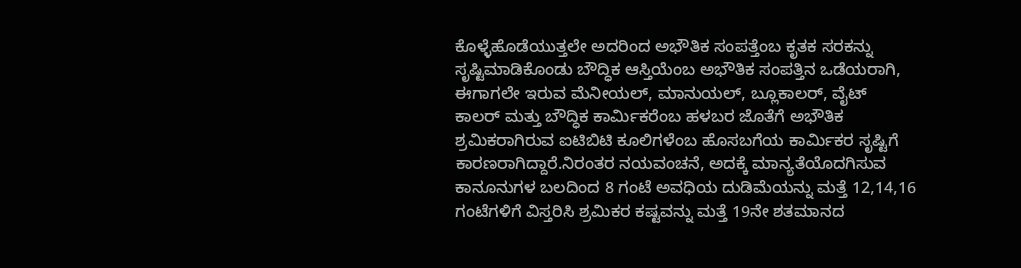ಕೊಳ್ಳೆಹೊಡೆಯುತ್ತಲೇ ಅದರಿಂದ ಅಭೌತಿಕ ಸಂಪತ್ತೆಂಬ ಕೃತಕ ಸರಕನ್ನು ಸೃಷ್ಟಿಮಾಡಿಕೊಂಡು ಬೌದ್ಧಿಕ ಆಸ್ತಿಯೆಂಬ ಅಭೌತಿಕ ಸಂಪತ್ತಿನ ಒಡೆಯರಾಗಿ, ಈಗಾಗಲೇ ಇರುವ ಮೆನೀಯಲ್, ಮಾನುಯಲ್, ಬ್ಲೂಕಾಲರ್, ವೈಟ್ ಕಾಲರ್ ಮತ್ತು ಬೌದ್ಧಿಕ ಕಾರ್ಮಿಕರೆಂಬ ಹಳಬರ ಜೊತೆಗೆ ಅಭೌತಿಕ ಶ್ರಮಿಕರಾಗಿರುವ ಐಟಿಬಿಟಿ ಕೂಲಿಗಳೆಂಬ ಹೊಸಬಗೆಯ ಕಾರ್ಮಿಕರ ಸೃಷ್ಟಿಗೆ ಕಾರಣರಾಗಿದ್ದಾರೆ.ನಿರಂತರ ನಯವಂಚನೆ, ಅದಕ್ಕೆ ಮಾನ್ಯತೆಯೊದಗಿಸುವ ಕಾನೂನುಗಳ ಬಲದಿಂದ 8 ಗಂಟೆ ಅವಧಿಯ ದುಡಿಮೆಯನ್ನು ಮತ್ತೆ 12,14,16 ಗಂಟೆಗಳಿಗೆ ವಿಸ್ತರಿಸಿ ಶ್ರಮಿಕರ ಕಷ್ಟವನ್ನು ಮತ್ತೆ 19ನೇ ಶತಮಾನದ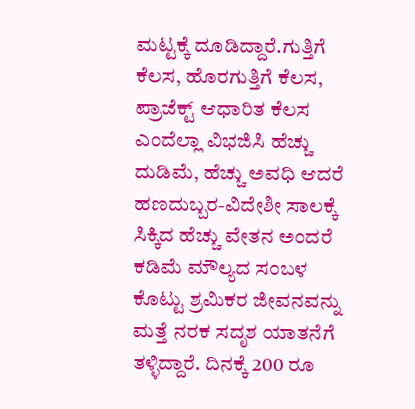ಮಟ್ಟಕ್ಕೆ ದೂಡಿದ್ದಾರೆ.ಗುತ್ತಿಗೆ ಕೆಲಸ, ಹೊರಗುತ್ತಿಗೆ ಕೆಲಸ, ಪ್ರಾಜೆಕ್ಟ್ ಆಧಾರಿತ ಕೆಲಸ ಎಂದೆಲ್ಲಾ ವಿಭಜಿಸಿ ಹೆಚ್ಚು ದುಡಿಮೆ, ಹೆಚ್ಚು ಅವಧಿ ಆದರೆ ಹಣದುಬ್ಬರ-ವಿದೇಶೀ ಸಾಲಕ್ಕೆ ಸಿಕ್ಕಿದ ಹೆಚ್ಚು ವೇತನ ಅಂದರೆ ಕಡಿಮೆ ಮೌಲ್ಯದ ಸಂಬಳ ಕೊಟ್ಟು ಶ್ರಮಿಕರ ಜೀವನವನ್ನು ಮತ್ತೆ ನರಕ ಸದೃಶ ಯಾತನೆಗೆ ತಳ್ಳಿದ್ದಾರೆ. ದಿನಕ್ಕೆ 200 ರೂ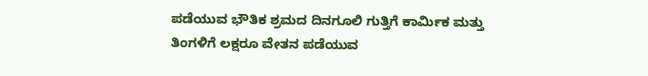ಪಡೆಯುವ ಭೌತಿಕ ಶ್ರಮದ ದಿನಗೂಲಿ ಗುತ್ತಿಗೆ ಕಾರ್ಮಿಕ ಮತ್ತು ತಿಂಗಳಿಗೆ ಲಕ್ಷರೂ ವೇತನ ಪಡೆಯುವ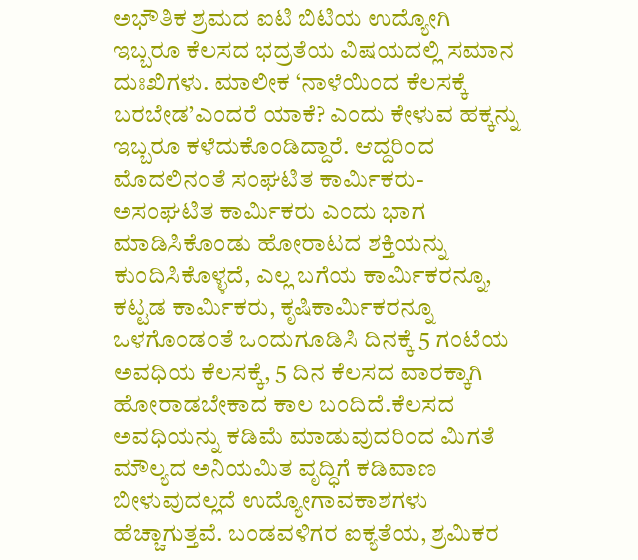ಅಭೌತಿಕ ಶ್ರಮದ ಐಟಿ ಬಿಟಿಯ ಉದ್ಯೋಗಿ ಇಬ್ಬರೂ ಕೆಲಸದ ಭದ್ರತೆಯ ವಿಷಯದಲ್ಲಿ ಸಮಾನ ದುಃಖಿಗಳು. ಮಾಲೀಕ ‘ನಾಳೆಯಿಂದ ಕೆಲಸಕ್ಕೆ ಬರಬೇಡ’ಎಂದರೆ ಯಾಕೆ? ಎಂದು ಕೇಳುವ ಹಕ್ಕನ್ನು ಇಬ್ಬರೂ ಕಳೆದುಕೊಂಡಿದ್ದಾರೆ. ಆದ್ದರಿಂದ ಮೊದಲಿನಂತೆ ಸಂಘಟಿತ ಕಾರ್ಮಿಕರು-ಅಸಂಘಟಿತ ಕಾರ್ಮಿಕರು ಎಂದು ಭಾಗ ಮಾಡಿಸಿಕೊಂಡು ಹೋರಾಟದ ಶಕ್ತಿಯನ್ನು ಕುಂದಿಸಿಕೊಳ್ಳದೆ, ಎಲ್ಲ ಬಗೆಯ ಕಾರ್ಮಿಕರನ್ನೂ, ಕಟ್ಟಡ ಕಾರ್ಮಿಕರು, ಕೃಷಿಕಾರ್ಮಿಕರನ್ನೂ ಒಳಗೊಂಡಂತೆ ಒಂದುಗೂಡಿಸಿ ದಿನಕ್ಕೆ 5 ಗಂಟೆಯ ಅವಧಿಯ ಕೆಲಸಕ್ಕೆ, 5 ದಿನ ಕೆಲಸದ ವಾರಕ್ಕಾಗಿ ಹೋರಾಡಬೇಕಾದ ಕಾಲ ಬಂದಿದೆ.ಕೆಲಸದ ಅವಧಿಯನ್ನು ಕಡಿಮೆ ಮಾಡುವುದರಿಂದ ಮಿಗತೆ ಮೌಲ್ಯದ ಅನಿಯಮಿತ ವೃದ್ಧಿಗೆ ಕಡಿವಾಣ ಬೀಳುವುದಲ್ಲದೆ ಉದ್ಯೋಗಾವಕಾಶಗಳು ಹೆಚ್ಚಾಗುತ್ತವೆ. ಬಂಡವಳಿಗರ ಐಕ್ಯತೆಯ, ಶ್ರಮಿಕರ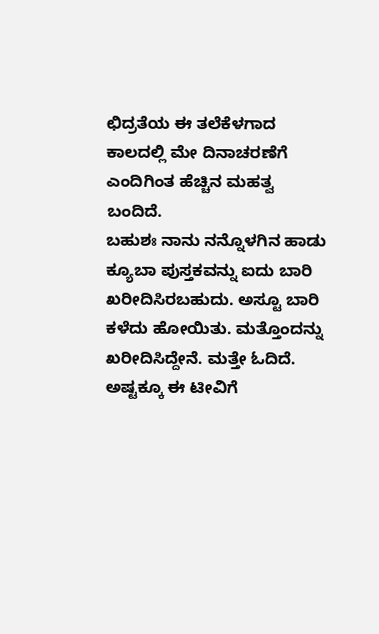ಛಿದ್ರತೆಯ ಈ ತಲೆಕೆಳಗಾದ ಕಾಲದಲ್ಲಿ ಮೇ ದಿನಾಚರಣೆಗೆ ಎಂದಿಗಿಂತ ಹೆಚ್ಚಿನ ಮಹತ್ವ ಬಂದಿದೆ.
ಬಹುಶಃ ನಾನು ನನ್ನೊಳಗಿನ ಹಾಡು ಕ್ಯೂಬಾ ಪುಸ್ತಕವನ್ನು ಐದು ಬಾರಿ ಖರೀದಿಸಿರಬಹುದು. ಅಸ್ಟೂ ಬಾರಿ ಕಳೆದು ಹೋಯಿತು. ಮತ್ತೊಂದನ್ನು ಖರೀದಿಸಿದ್ದೇನೆ. ಮತ್ತೇ ಓದಿದೆ. ಅಷ್ಟಕ್ಕೂ ಈ ಟೀವಿಗೆ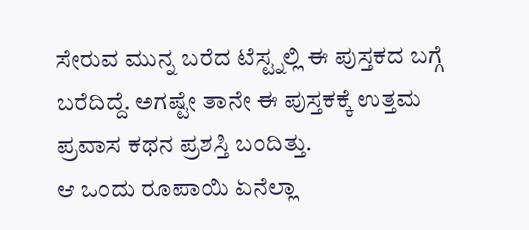ಸೇರುವ ಮುನ್ನ ಬರೆದ ಟೆಸ್ಟ್ನಲ್ಲಿ ಈ ಪುಸ್ತಕದ ಬಗ್ಗೆ ಬರೆದಿದ್ದೆ. ಅಗಷ್ಟೇ ತಾನೇ ಈ ಪುಸ್ತಕಕ್ಕೆ ಉತ್ತಮ ಪ್ರವಾಸ ಕಥನ ಪ್ರಶಸ್ತಿ ಬಂದಿತ್ತು.
ಆ ಒಂದು ರೂಪಾಯಿ ಏನೆಲ್ಲಾ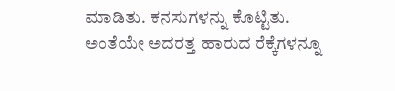ಮಾಡಿತು. ಕನಸುಗಳನ್ನು ಕೊಟ್ಟಿತು. ಅಂತೆಯೇ ಅದರತ್ತ ಹಾರುದ ರೆಕ್ಕೆಗಳನ್ನೂ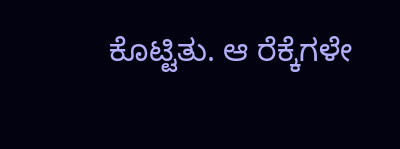ಕೊಟ್ಟಿತು. ಆ ರೆಕ್ಕೆಗಳೇ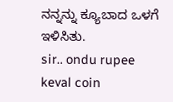ನನ್ನನ್ನು ಕ್ಯೂಬಾದ ಒಳಗೆ ಇಳಿಸಿತು.
sir.. ondu rupee keval coin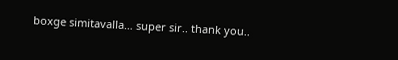boxge simitavalla… super sir.. thank you..